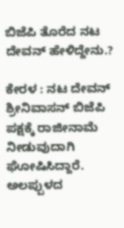ಬಿಜೆಪಿ ತೊರೆದ ನಟ ದೇವನ್ ಹೇಳಿದ್ದೇನು.?

ಕೇರಳ : ನಟ ದೇವನ್ ಶ್ರೀನಿವಾಸನ್ ಬಿಜೆಪಿ ಪಕ್ಷಕ್ಕೆ ರಾಜೀನಾಮೆ ನೀಡುವುದಾಗಿ ಘೋಷಿಸಿದ್ದಾರೆ. ಅಲಪ್ಪುಳದ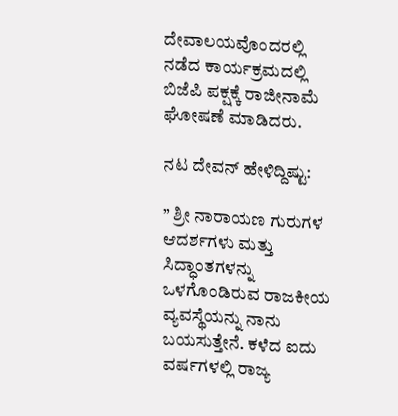ದೇವಾಲಯವೊಂದರಲ್ಲಿ ನಡೆದ ಕಾರ್ಯಕ್ರಮದಲ್ಲಿ ಬಿಜೆಪಿ ಪಕ್ಷಕ್ಕೆ ರಾಜೀನಾಮೆ ಘೋಷಣೆ ಮಾಡಿದರು.

ನಟ ದೇವನ್ ಹೇಳಿದ್ದಿಷ್ಟು:

” ಶ್ರೀ ನಾರಾಯಣ ಗುರುಗಳ ಆದರ್ಶಗಳು ಮತ್ತು ಸಿದ್ಧಾಂತಗಳನ್ನು ಒಳಗೊಂಡಿರುವ ರಾಜಕೀಯ ವ್ಯವಸ್ಥೆಯನ್ನು ನಾನು ಬಯಸುತ್ತೇನೆ. ಕಳೆದ ಐದು ವರ್ಷಗಳಲ್ಲಿ ರಾಜ್ಯ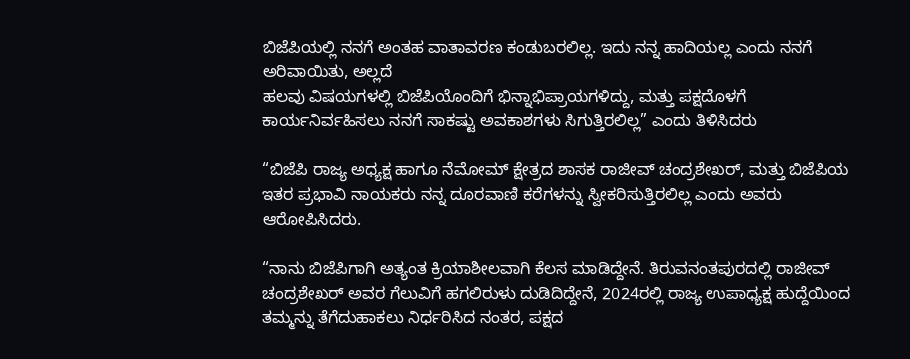ಬಿಜೆಪಿಯಲ್ಲಿ ನನಗೆ ಅಂತಹ ವಾತಾವರಣ ಕಂಡುಬರಲಿಲ್ಲ. ಇದು ನನ್ನ ಹಾದಿಯಲ್ಲ ಎಂದು ನನಗೆ ಅರಿವಾಯಿತು, ಅಲ್ಲದೆ
ಹಲವು ವಿಷಯಗಳಲ್ಲಿ ಬಿಜೆಪಿಯೊಂದಿಗೆ ಭಿನ್ನಾಭಿಪ್ರಾಯಗಳಿದ್ದು, ಮತ್ತು ಪಕ್ಷದೊಳಗೆ ಕಾರ್ಯನಿರ್ವಹಿಸಲು ನನಗೆ ಸಾಕಷ್ಟು ಅವಕಾಶಗಳು ಸಿಗುತ್ತಿರಲಿಲ್ಲ” ಎಂದು ತಿಳಿಸಿದರು

“ಬಿಜೆಪಿ ರಾಜ್ಯ ಅಧ್ಯಕ್ಷ ಹಾಗೂ ನೆಮೋಮ್ ಕ್ಷೇತ್ರದ ಶಾಸಕ ರಾಜೀವ್ ಚಂದ್ರಶೇಖರ್, ಮತ್ತು ಬಿಜೆಪಿಯ ಇತರ ಪ್ರಭಾವಿ ನಾಯಕರು ನನ್ನ ದೂರವಾಣಿ ಕರೆಗಳನ್ನು ಸ್ವೀಕರಿಸುತ್ತಿರಲಿಲ್ಲ ಎಂದು ಅವರು ಆರೋಪಿಸಿದರು.

“ನಾನು ಬಿಜೆಪಿಗಾಗಿ ಅತ್ಯಂತ ಕ್ರಿಯಾಶೀಲವಾಗಿ ಕೆಲಸ ಮಾಡಿದ್ದೇನೆ. ತಿರುವನಂತಪುರದಲ್ಲಿ ರಾಜೀವ್ ಚಂದ್ರಶೇಖರ್ ಅವರ ಗೆಲುವಿಗೆ ಹಗಲಿರುಳು ದುಡಿದಿದ್ದೇನೆ, 2024ರಲ್ಲಿ ರಾಜ್ಯ ಉಪಾಧ್ಯಕ್ಷ ಹುದ್ದೆಯಿಂದ ತಮ್ಮನ್ನು ತೆಗೆದುಹಾಕಲು ನಿರ್ಧರಿಸಿದ ನಂತರ, ಪಕ್ಷದ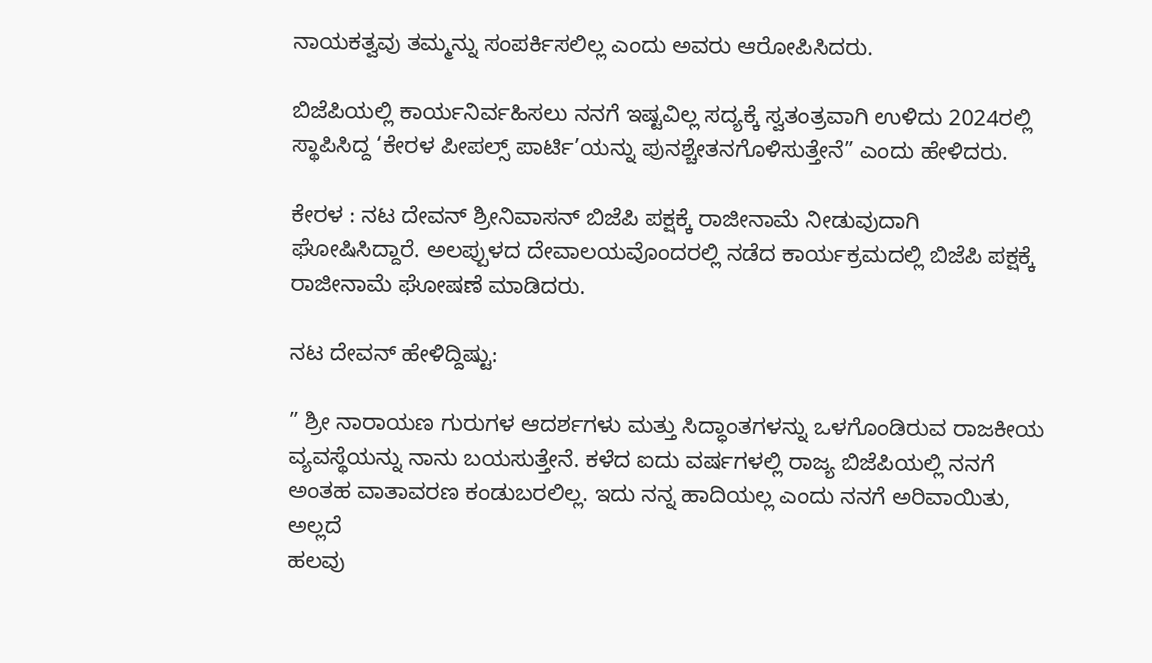ನಾಯಕತ್ವವು ತಮ್ಮನ್ನು ಸಂಪರ್ಕಿಸಲಿಲ್ಲ ಎಂದು ಅವರು ಆರೋಪಿಸಿದರು.

ಬಿಜೆಪಿಯಲ್ಲಿ ಕಾರ್ಯನಿರ್ವಹಿಸಲು ನನಗೆ ಇಷ್ಟವಿಲ್ಲ ಸದ್ಯಕ್ಕೆ ಸ್ವತಂತ್ರವಾಗಿ ಉಳಿದು 2024ರಲ್ಲಿ ಸ್ಥಾಪಿಸಿದ್ದ ‘ಕೇರಳ ಪೀಪಲ್ಸ್ ಪಾರ್ಟಿ’ಯನ್ನು ಪುನಶ್ಚೇತನಗೊಳಿಸುತ್ತೇನೆ” ಎಂದು ಹೇಳಿದರು.

ಕೇರಳ : ನಟ ದೇವನ್ ಶ್ರೀನಿವಾಸನ್ ಬಿಜೆಪಿ ಪಕ್ಷಕ್ಕೆ ರಾಜೀನಾಮೆ ನೀಡುವುದಾಗಿ ಘೋಷಿಸಿದ್ದಾರೆ. ಅಲಪ್ಪುಳದ ದೇವಾಲಯವೊಂದರಲ್ಲಿ ನಡೆದ ಕಾರ್ಯಕ್ರಮದಲ್ಲಿ ಬಿಜೆಪಿ ಪಕ್ಷಕ್ಕೆ ರಾಜೀನಾಮೆ ಘೋಷಣೆ ಮಾಡಿದರು.

ನಟ ದೇವನ್ ಹೇಳಿದ್ದಿಷ್ಟು:

” ಶ್ರೀ ನಾರಾಯಣ ಗುರುಗಳ ಆದರ್ಶಗಳು ಮತ್ತು ಸಿದ್ಧಾಂತಗಳನ್ನು ಒಳಗೊಂಡಿರುವ ರಾಜಕೀಯ ವ್ಯವಸ್ಥೆಯನ್ನು ನಾನು ಬಯಸುತ್ತೇನೆ. ಕಳೆದ ಐದು ವರ್ಷಗಳಲ್ಲಿ ರಾಜ್ಯ ಬಿಜೆಪಿಯಲ್ಲಿ ನನಗೆ ಅಂತಹ ವಾತಾವರಣ ಕಂಡುಬರಲಿಲ್ಲ. ಇದು ನನ್ನ ಹಾದಿಯಲ್ಲ ಎಂದು ನನಗೆ ಅರಿವಾಯಿತು, ಅಲ್ಲದೆ
ಹಲವು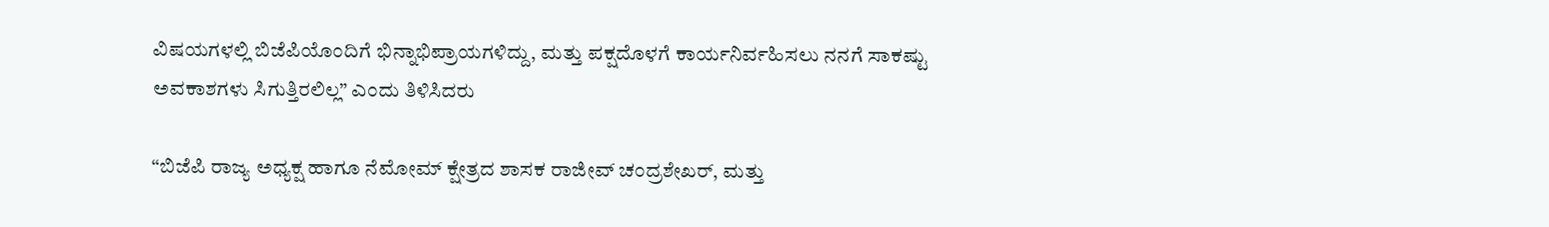ವಿಷಯಗಳಲ್ಲಿ ಬಿಜೆಪಿಯೊಂದಿಗೆ ಭಿನ್ನಾಭಿಪ್ರಾಯಗಳಿದ್ದು, ಮತ್ತು ಪಕ್ಷದೊಳಗೆ ಕಾರ್ಯನಿರ್ವಹಿಸಲು ನನಗೆ ಸಾಕಷ್ಟು ಅವಕಾಶಗಳು ಸಿಗುತ್ತಿರಲಿಲ್ಲ” ಎಂದು ತಿಳಿಸಿದರು

“ಬಿಜೆಪಿ ರಾಜ್ಯ ಅಧ್ಯಕ್ಷ ಹಾಗೂ ನೆಮೋಮ್ ಕ್ಷೇತ್ರದ ಶಾಸಕ ರಾಜೀವ್ ಚಂದ್ರಶೇಖರ್, ಮತ್ತು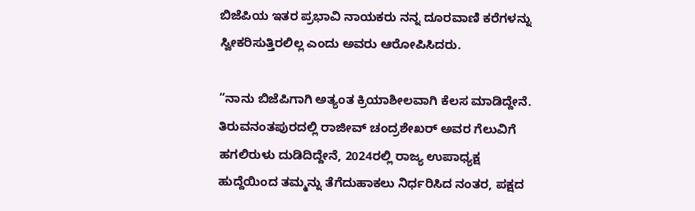ಬಿಜೆಪಿಯ ಇತರ ಪ್ರಭಾವಿ ನಾಯಕರು ನನ್ನ ದೂರವಾಣಿ ಕರೆಗಳನ್ನು ಸ್ವೀಕರಿಸುತ್ತಿರಲಿಲ್ಲ ಎಂದು ಅವರು ಆರೋಪಿಸಿದರು.

“ನಾನು ಬಿಜೆಪಿಗಾಗಿ ಅತ್ಯಂತ ಕ್ರಿಯಾಶೀಲವಾಗಿ ಕೆಲಸ ಮಾಡಿದ್ದೇನೆ. ತಿರುವನಂತಪುರದಲ್ಲಿ ರಾಜೀವ್ ಚಂದ್ರಶೇಖರ್ ಅವರ ಗೆಲುವಿಗೆ ಹಗಲಿರುಳು ದುಡಿದಿದ್ದೇನೆ, 2024ರಲ್ಲಿ ರಾಜ್ಯ ಉಪಾಧ್ಯಕ್ಷ ಹುದ್ದೆಯಿಂದ ತಮ್ಮನ್ನು ತೆಗೆದುಹಾಕಲು ನಿರ್ಧರಿಸಿದ ನಂತರ, ಪಕ್ಷದ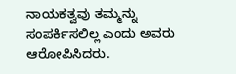ನಾಯಕತ್ವವು ತಮ್ಮನ್ನು ಸಂಪರ್ಕಿಸಲಿಲ್ಲ ಎಂದು ಅವರು ಆರೋಪಿಸಿದರು.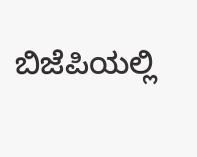ಬಿಜೆಪಿಯಲ್ಲಿ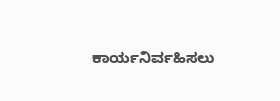ಕಾರ್ಯನಿರ್ವಹಿಸಲು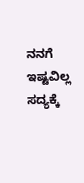ನನಗೆ ಇಷ್ಟವಿಲ್ಲ ಸದ್ಯಕ್ಕೆ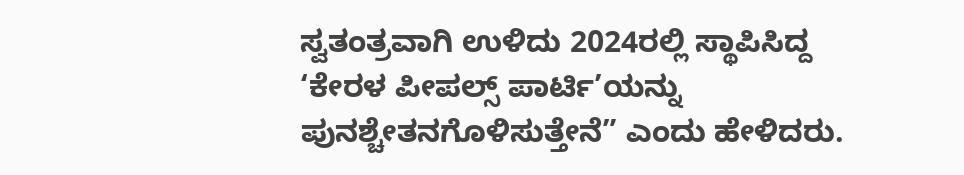ಸ್ವತಂತ್ರವಾಗಿ ಉಳಿದು 2024ರಲ್ಲಿ ಸ್ಥಾಪಿಸಿದ್ದ ‘ಕೇರಳ ಪೀಪಲ್ಸ್ ಪಾರ್ಟಿ’ಯನ್ನು ಪುನಶ್ಚೇತನಗೊಳಿಸುತ್ತೇನೆ” ಎಂದು ಹೇಳಿದರು.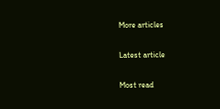More articles

Latest article

Most read